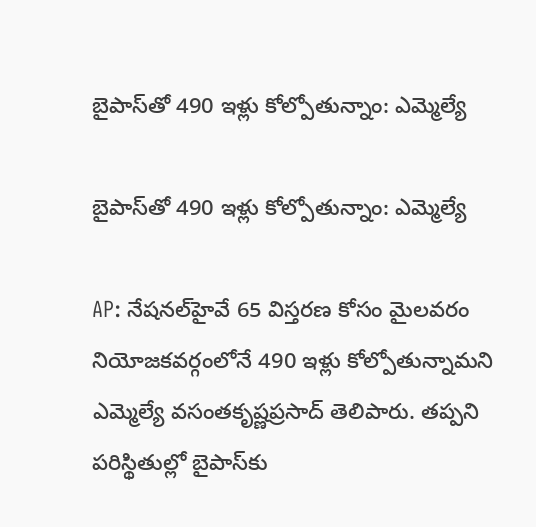బైపాస్‌తో 490 ఇళ్లు కోల్పోతున్నాం: ఎమ్మెల్యే

బైపాస్‌తో 490 ఇళ్లు కోల్పోతున్నాం: ఎమ్మెల్యే

AP: నేషనల్‌హైవే 65 విస్తరణ కోసం మైలవరం నియోజకవర్గంలోనే 490 ఇళ్లు కోల్పోతున్నామని ఎమ్మెల్యే వసంతకృష్ణప్రసాద్ తెలిపారు. తప్పని పరిస్థితుల్లో బైపాస్‌కు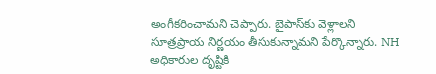అంగీకరించామని చెప్పారు. బైపాస్‌కు వెళ్లాలని సూత్రప్రాయ నిర్ణయం తీసుకున్నామని పేర్కొన్నారు. NH అధికారుల దృష్టికి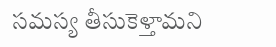సమస్య తీసుకెళ్తామని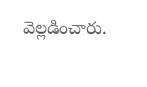వెల్లడించారు.